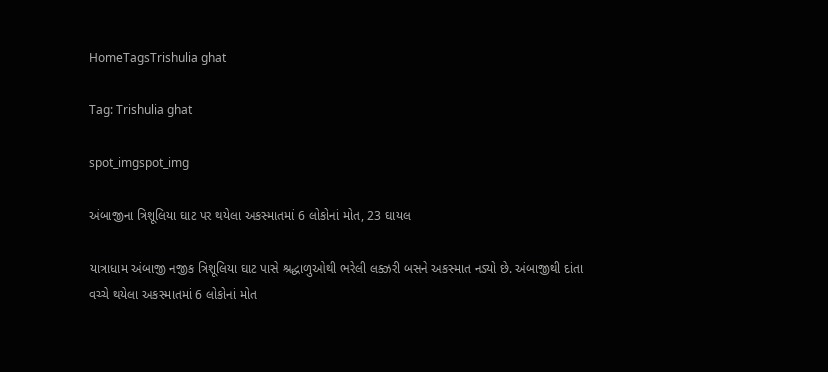HomeTagsTrishulia ghat

Tag: Trishulia ghat

spot_imgspot_img

અંબાજીના ત્રિશૂલિયા ઘાટ પર થયેલા અકસ્માતમાં 6 લોકોનાં મોત, 23 ઘાયલ

યાત્રાધામ અંબાજી નજીક ત્રિશૂલિયા ઘાટ પાસે શ્રદ્ધાળુઓથી ભરેલી લક્ઝરી બસને અકસ્માત નડ્યો છે. અંબાજીથી દાંતા વચ્ચે થયેલા અકસ્માતમાં 6 લોકોનાં મોત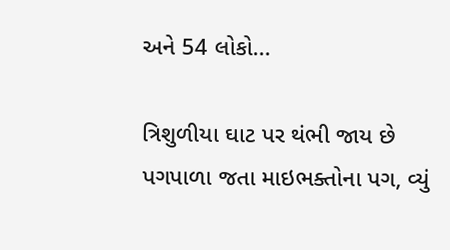અને 54 લોકો...

ત્રિશુળીયા ઘાટ પર થંભી જાય છે પગપાળા જતા માઇભક્તોના પગ, વ્યું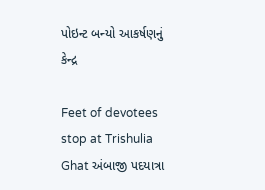પોઇન્ટ બન્યો આકર્ષણનું કેન્દ્ર

Feet of devotees stop at Trishulia Ghat અંબાજી પદયાત્રા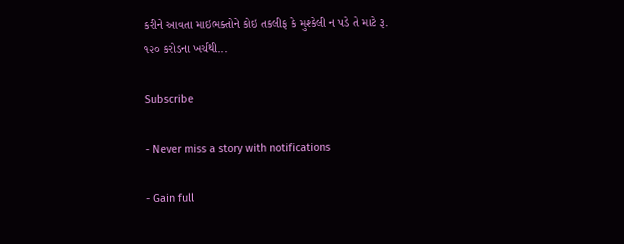કરીને આવતા માઇભક્તોને કોઇ તકલીફ કે મુશ્કેલી ન પડે તે માટે રૂ. ૧૨૦ કરોડના ખર્ચથી...

Subscribe

- Never miss a story with notifications

- Gain full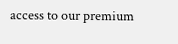access to our premium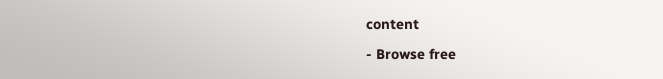content

- Browse free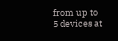from up to 5 devices at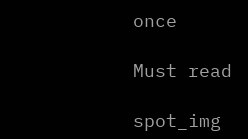once

Must read

spot_img